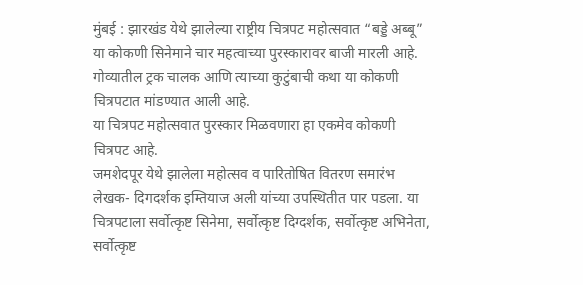मुंबई : झारखंड येथे झालेल्या राष्ट्रीय चित्रपट महोत्सवात “बड्डे अब्बू” या कोकणी सिनेमाने चार महत्वाच्या पुरस्कारावर बाजी मारली आहे. गोव्यातील ट्रक चालक आणि त्याच्या कुटुंबाची कथा या कोकणी चित्रपटात मांडण्यात आली आहे.
या चित्रपट महोत्सवात पुरस्कार मिळवणारा हा एकमेव कोकणी चित्रपट आहे.
जमशेदपूर येथे झालेला महोत्सव व पारितोषित वितरण समारंभ लेखक- दिगदर्शक इम्तियाज अली यांच्या उपस्थितीत पार पडला. या चित्रपटाला सर्वोत्कृष्ट सिनेमा, सर्वोत्कृष्ट दिग्दर्शक, सर्वोत्कृष्ट अभिनेता, सर्वोत्कृष्ट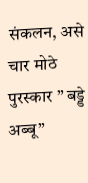संकलन, असे चार मोठे पुरस्कार ” बड्डे अब्बू”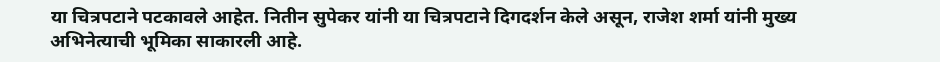या चित्रपटाने पटकावले आहेत. नितीन सुपेकर यांनी या चित्रपटाने दिगदर्शन केले असून, राजेश शर्मा यांनी मुख्य अभिनेत्याची भूमिका साकारली आहे.